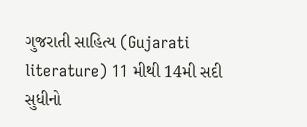ગુજરાતી સાહિત્ય (Gujarati literature) 11 મીથી 14મી સદી સુધીનો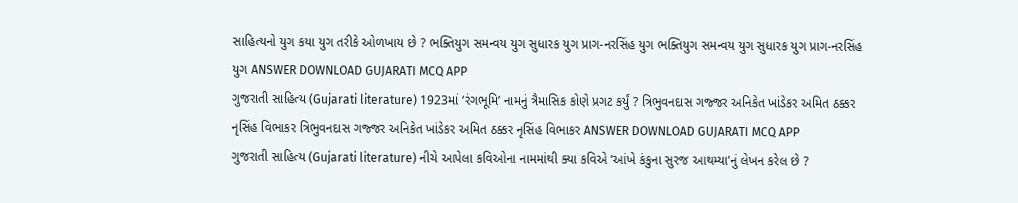સાહિત્યનો યુગ કયા યુગ તરીકે ઓળખાય છે ? ભક્તિયુગ સમન્વય યુગ સુધારક યુગ પ્રાગ-નરસિંહ યુગ ભક્તિયુગ સમન્વય યુગ સુધારક યુગ પ્રાગ-નરસિંહ યુગ ANSWER DOWNLOAD GUJARATI MCQ APP
ગુજરાતી સાહિત્ય (Gujarati literature) 1923માં ‘રંગભૂમિ’ નામનું ત્રૈમાસિક કોણે પ્રગટ કર્યું ? ત્રિભુવનદાસ ગજ્જર અનિકેત ખાંડેકર અમિત ઠક્કર નૃસિંહ વિભાકર ત્રિભુવનદાસ ગજ્જર અનિકેત ખાંડેકર અમિત ઠક્કર નૃસિંહ વિભાકર ANSWER DOWNLOAD GUJARATI MCQ APP
ગુજરાતી સાહિત્ય (Gujarati literature) નીચે આપેલા કવિઓના નામમાંથી ક્યા કવિએ ‘આંખે કંકુના સુરજ આથમ્યા'નું લેખન કરેલ છે ?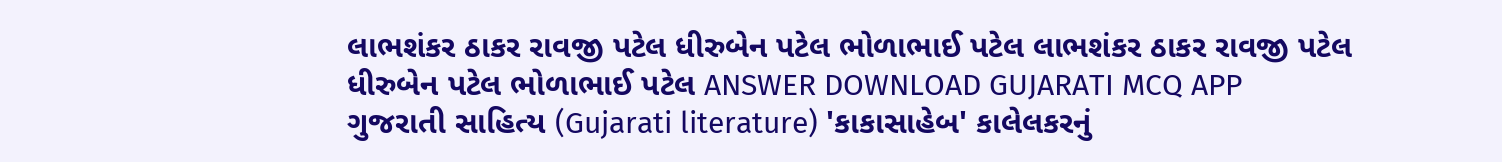લાભશંકર ઠાકર રાવજી પટેલ ધીરુબેન પટેલ ભોળાભાઈ પટેલ લાભશંકર ઠાકર રાવજી પટેલ ધીરુબેન પટેલ ભોળાભાઈ પટેલ ANSWER DOWNLOAD GUJARATI MCQ APP
ગુજરાતી સાહિત્ય (Gujarati literature) 'કાકાસાહેબ' કાલેલકરનું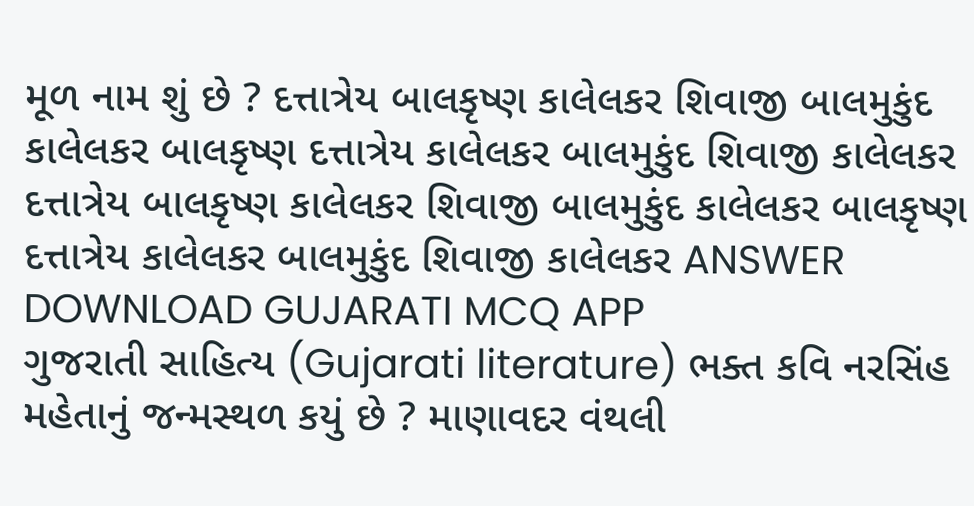મૂળ નામ શું છે ? દત્તાત્રેય બાલકૃષ્ણ કાલેલકર શિવાજી બાલમુકુંદ કાલેલકર બાલકૃષ્ણ દત્તાત્રેય કાલેલકર બાલમુકુંદ શિવાજી કાલેલકર દત્તાત્રેય બાલકૃષ્ણ કાલેલકર શિવાજી બાલમુકુંદ કાલેલકર બાલકૃષ્ણ દત્તાત્રેય કાલેલકર બાલમુકુંદ શિવાજી કાલેલકર ANSWER DOWNLOAD GUJARATI MCQ APP
ગુજરાતી સાહિત્ય (Gujarati literature) ભક્ત કવિ નરસિંહ મહેતાનું જન્મસ્થળ કયું છે ? માણાવદર વંથલી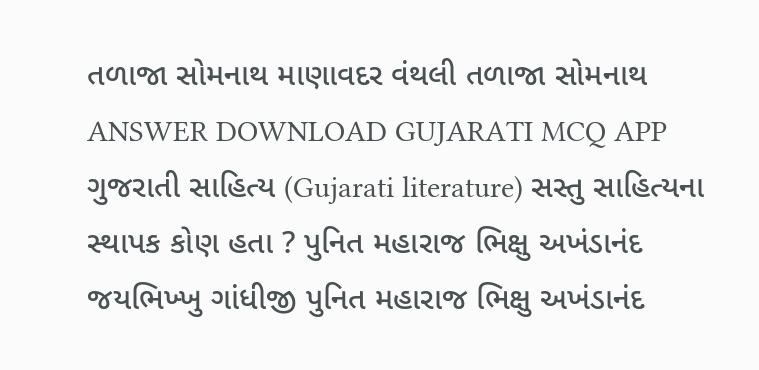તળાજા સોમનાથ માણાવદર વંથલી તળાજા સોમનાથ ANSWER DOWNLOAD GUJARATI MCQ APP
ગુજરાતી સાહિત્ય (Gujarati literature) સસ્તુ સાહિત્યના સ્થાપક કોણ હતા ? પુનિત મહારાજ ભિક્ષુ અખંડાનંદ જયભિખ્ખુ ગાંધીજી પુનિત મહારાજ ભિક્ષુ અખંડાનંદ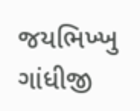જયભિખ્ખુ ગાંધીજી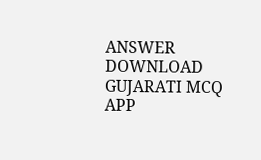ANSWER DOWNLOAD GUJARATI MCQ APP